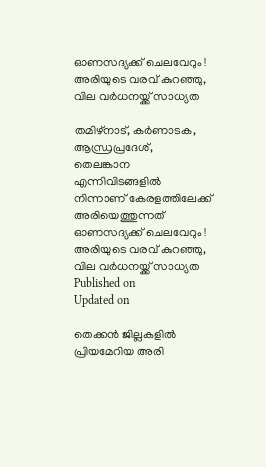ഓണസദ്യക്ക് ചെലവേറും ! അരിയുടെ വരവ് കുറഞ്ഞു, വില വര്‍ധനയ്ക്ക് സാധ്യത

തമിഴ്‌നാട്, കർണാടക, ആന്ധ്രപ്രദേശ്, തെലങ്കാന എന്നിവിടങ്ങളിൽ നിന്നാണ് കേരളത്തിലേക്ക് അരിയെത്തുന്നത്
ഓണസദ്യക്ക് ചെലവേറും ! അരിയുടെ വരവ് കുറഞ്ഞു, വില വര്‍ധനയ്ക്ക് സാധ്യത
Published on
Updated on

തെക്കൻ ജില്ലകളിൽ പ്രിയമേറിയ അരി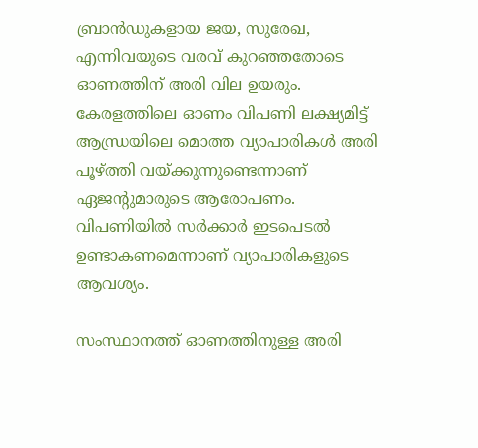ബ്രാൻഡുകളായ ജയ, സുരേഖ, എന്നിവയുടെ വരവ് കുറഞ്ഞതോടെ ഓണത്തിന് അരി വില ഉയരും. കേരളത്തിലെ ഓണം വിപണി ലക്ഷ്യമിട്ട് ആന്ധ്രയിലെ മൊത്ത വ്യാപാരികൾ അരി പൂഴ്ത്തി വയ്ക്കുന്നുണ്ടെന്നാണ് ഏജന്റുമാരുടെ ആരോപണം. വിപണിയിൽ സർക്കാർ ഇടപെടൽ ഉണ്ടാകണമെന്നാണ് വ്യാപാരികളുടെ ആവശ്യം.

സംസ്ഥാനത്ത് ഓണത്തിനുള്ള അരി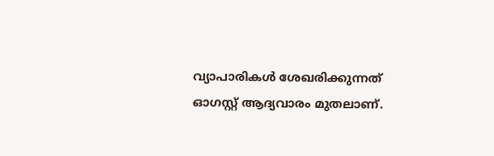വ്യാപാരികൾ ശേഖരിക്കുന്നത് ഓഗസ്റ്റ് ആദ്യവാരം മുതലാണ്.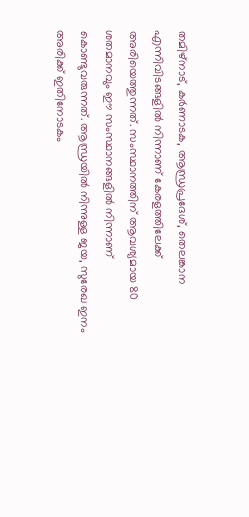തമിഴ്‌നാട്, കർണാടക, ആന്ധ്രപ്രദേശ്, തെലങ്കാന എന്നിവിടങ്ങളിൽ നിന്നാണ് കേരളത്തിലേക്ക് അരിയെത്തുന്നത്. സംസ്ഥാനത്തിന് ആവശ്യമായ 80 ശതമാനവും ഈ സംസ്ഥാനങ്ങളിൽ നിന്നാണ് കൊണ്ടുവരുന്നത്. ആന്ധ്രയിൽ നിന്നുള്ള ജയ, സുരേഖ ഇനം അരിക്ക് ഇതിനോടകം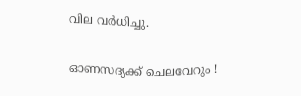വില വർധിച്ചു.

ഓണസദ്യക്ക് ചെലവേറും !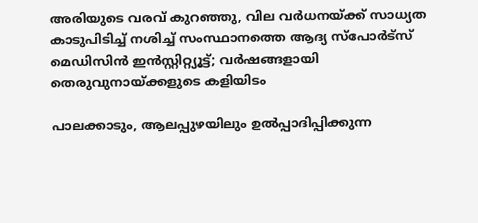അരിയുടെ വരവ് കുറഞ്ഞു, വില വര്‍ധനയ്ക്ക് സാധ്യത
കാടുപിടിച്ച് നശിച്ച് സംസ്ഥാനത്തെ ആദ്യ സ്പോർട്‍സ് മെഡിസിൻ ഇന്‍സ്റ്റിറ്റ്യൂട്ട്; വര്‍ഷങ്ങളായി തെരുവുനായ്ക്കളുടെ കളിയിടം

പാലക്കാടും, ആലപ്പുഴയിലും ഉൽപ്പാദിപ്പിക്കുന്ന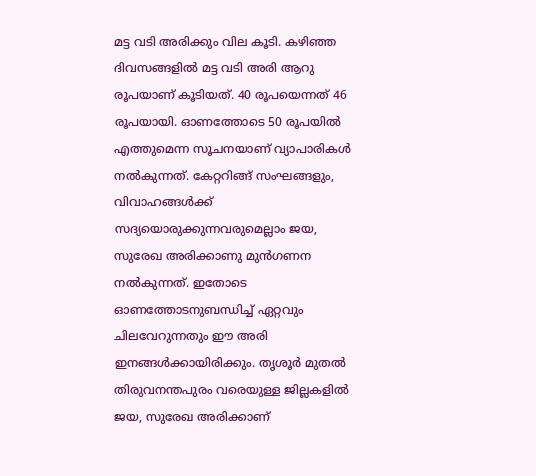മട്ട വടി അരിക്കും വില കൂടി. കഴിഞ്ഞ ദിവസങ്ങളിൽ മട്ട വടി അരി ആറു രൂപയാണ് കൂടിയത്. 40 രൂപയെന്നത് 46 രൂപയായി. ഓണത്തോടെ 50 രൂപയില്‍ എത്തുമെന്ന സൂചനയാണ് വ്യാപാരികൾ നൽകുന്നത്. കേറ്ററിങ്ങ് സംഘങ്ങളും, വിവാഹങ്ങൾക്ക് സദ്യയൊരുക്കുന്നവരുമെല്ലാം ജയ, സുരേഖ അരിക്കാണു മുൻഗണന നൽകുന്നത്. ഇതോടെ ഓണത്തോടനുബന്ധിച്ച് ഏറ്റവും ചിലവേറുന്നതും ഈ അരി ഇനങ്ങൾക്കായിരിക്കും. തൃശൂർ മുതൽ തിരുവനന്തപുരം വരെയുള്ള ജില്ലകളിൽ ജയ, സുരേഖ അരിക്കാണ്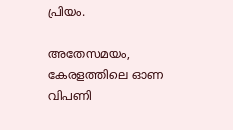പ്രിയം.

അതേസമയം, കേരളത്തിലെ ഓണ വിപണി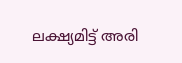ലക്ഷ്യമിട്ട് അരി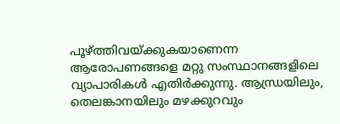പൂഴ്ത്തിവയ്ക്കുകയാണെന്ന ആരോപണങ്ങളെ മറ്റു സംസ്ഥാനങ്ങളിലെ വ്യാപാരികള്‍ എതിര്‍ക്കുന്നു. ആന്ധ്രയിലും, തെലങ്കാനയിലും മഴക്കുറവും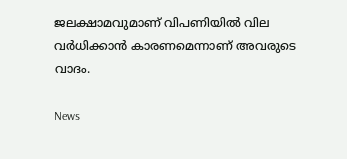ജലക്ഷാമവുമാണ് വിപണിയിൽ വില വർധിക്കാൻ കാരണമെന്നാണ് അവരുടെ വാദം.

News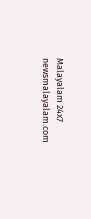Malayalam 24x7
newsmalayalam.com